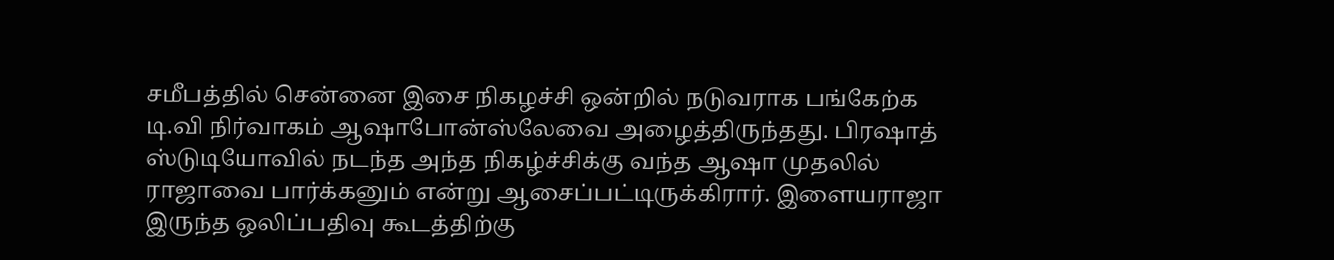சமீபத்தில் சென்னை இசை நிகழச்சி ஒன்றில் நடுவராக பங்கேற்க டி.வி நிர்வாகம் ஆஷாபோன்ஸ்லேவை அழைத்திருந்தது. பிரஷாத் ஸ்டுடியோவில் நடந்த அந்த நிகழ்ச்சிக்கு வந்த ஆஷா முதலில் ராஜாவை பார்க்கனும் என்று ஆசைப்பட்டிருக்கிரார். இளையராஜா இருந்த ஒலிப்பதிவு கூடத்திற்கு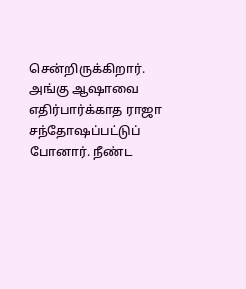சென்றிருக்கிறார். அங்கு ஆஷாவை எதிர்பார்க்காத ராஜா சந்தோஷப்பட்டுப் போனார். நீண்ட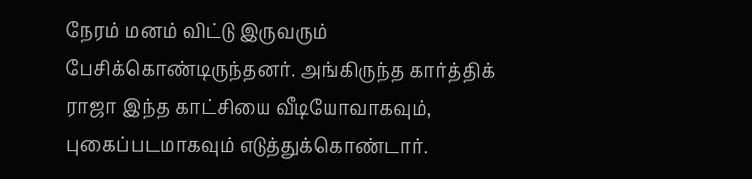நேரம் மனம் விட்டு இருவரும் பேசிக்கொண்டிருந்தனர். அங்கிருந்த கார்த்திக் ராஜா இந்த காட்சியை வீடியோவாகவும், புகைப்படமாகவும் எடுத்துக்கொண்டார்.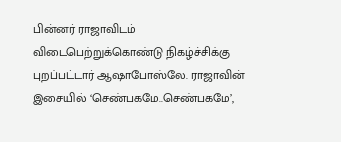பின்னர் ராஜாவிடம் விடைபெற்றுக்கொண்டு நிகழ்ச்சிக்கு புறப்பட்டார் ஆஷாபோஸ்லே. ராஜாவின் இசையில் ‘செண்பகமே..செண்பகமே’,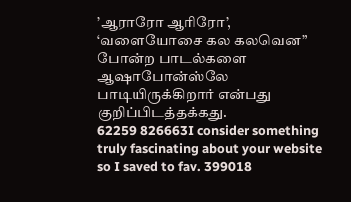’ஆராரோ ஆரிரோ’, ‘வளையோசை கல கலவென” போன்ற பாடல்களை ஆஷாபோன்ஸ்லே பாடியிருக்கிறார் என்பது குறிப்பிடத்தக்கது.
62259 826663I consider something truly fascinating about your website so I saved to fav. 399018